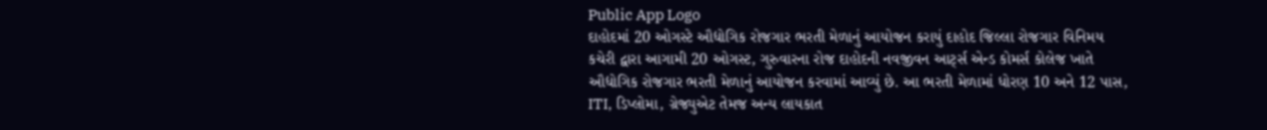Public App Logo
દાહોદમાં 20 ઓગસ્ટે ઔદ્યોગિક રોજગાર ભરતી મેળાનું આયોજન કરાયું દાહોદ જિલ્લા રોજગાર વિનિમય કચેરી દ્વારા આગામી 20 ઓગસ્ટ, ગુરુવારના રોજ દાહોદની નવજીવન આર્ટ્સ એન્ડ કોમર્સ કોલેજ ખાતે ઔદ્યોગિક રોજગાર ભરતી મેળાનું આયોજન કરવામાં આવ્યું છે. આ ભરતી મેળામાં ધોરણ 10 અને 12 પાસ, ITI, ડિપ્લોમા, ગ્રેજ્યુએટ તેમજ અન્ય લાયકાત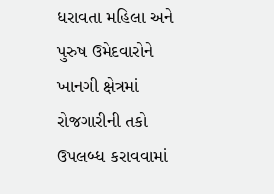ધરાવતા મહિલા અને પુરુષ ઉમેદવારોને ખાનગી ક્ષેત્રમાં રોજગારીની તકો ઉપલબ્ધ કરાવવામાં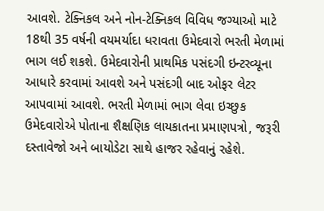આવશે. ટેક્નિકલ અને નોન-ટેક્નિકલ વિવિધ જગ્યાઓ માટે 18થી 35 વર્ષની વયમર્યાદા ધરાવતા ઉમેદવારો ભરતી મેળામાં ભાગ લઈ શકશે. ઉમેદવારોની પ્રાથમિક પસંદગી ઇન્ટરવ્યૂના આધારે કરવામાં આવશે અને પસંદગી બાદ ઓફર લેટર આપવામાં આવશે. ભરતી મેળામાં ભાગ લેવા ઇચ્છુક ઉમેદવારોએ પોતાના શૈક્ષણિક લાયકાતના પ્રમાણપત્રો, જરૂરી દસ્તાવેજો અને બાયોડેટા સાથે હાજર રહેવાનું રહેશે.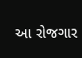આ રોજગાર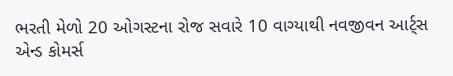ભરતી મેળો 20 ઓગસ્ટના રોજ સવારે 10 વાગ્યાથી નવજીવન આર્ટ્સ એન્ડ કોમર્સ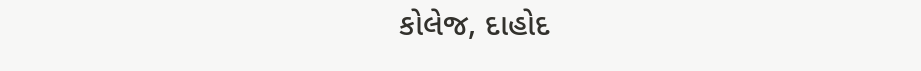કોલેજ, દાહોદ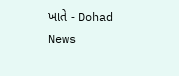ખાતે - Dohad News